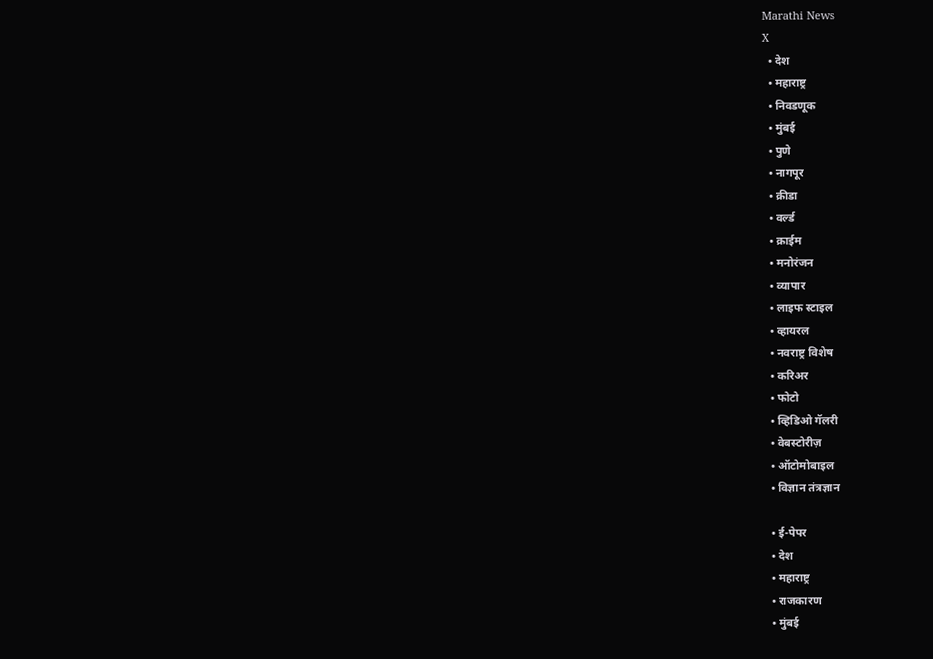Marathi News
X
  • देश
  • महाराष्ट्र
  • निवडणूक
  • मुंबई
  • पुणे
  • नागपूर
  • क्रीडा
  • वर्ल्ड
  • क्राईम
  • मनोरंजन
  • व्यापार
  • लाइफ स्टाइल
  • व्हायरल
  • नवराष्ट्र विशेष
  • करिअर
  • फोटो
  • व्हिडिओ गॅलरी
  • वेबस्टोरीज़
  • ऑटोमोबाइल
  • विज्ञान तंत्रज्ञान

  • ई-पेपर
  • देश
  • महाराष्ट्र
  • राजकारण
  • मुंबई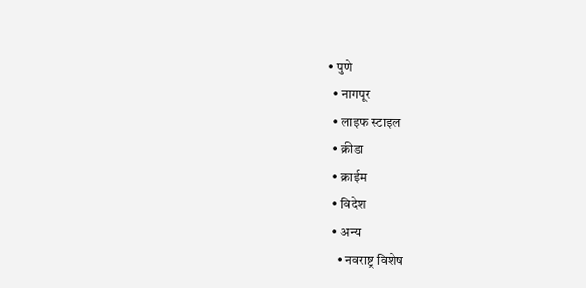• पुणे
  • नागपूर
  • लाइफ स्टाइल
  • क्रीडा
  • क्राईम
  • विदेश
  • अन्य
    • नवराष्ट्र विशेष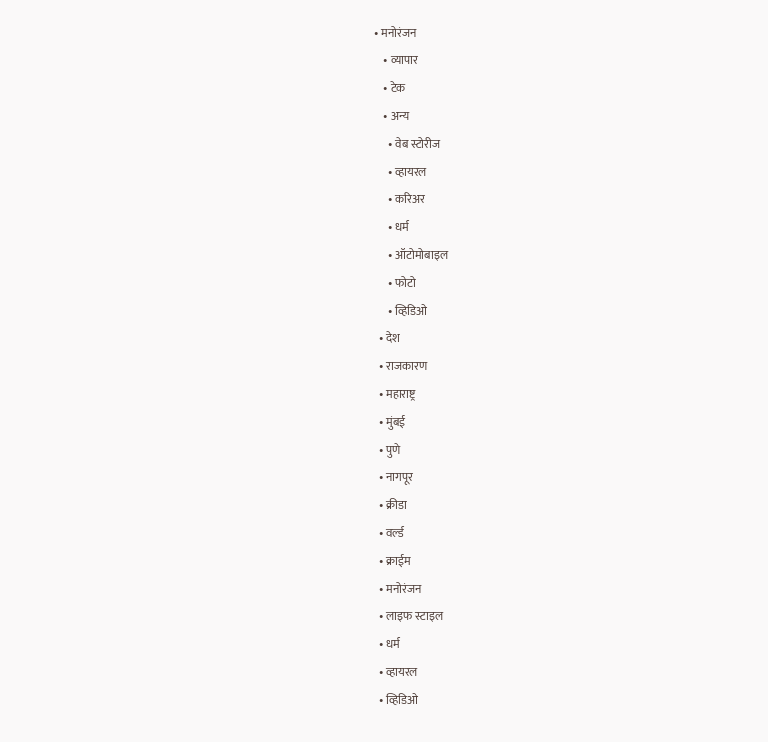• मनोरंजन
    • व्यापार
    • टेक
    • अन्य
      • वेब स्टोरीज
      • व्हायरल
      • करिअर
      • धर्म
      • ऑटोमोबाइल
      • फोटो
      • व्हिडिओ
  • देश
  • राजकारण
  • महाराष्ट्र
  • मुंबई
  • पुणे
  • नागपूर
  • क्रीडा
  • वर्ल्ड
  • क्राईम
  • मनोरंजन
  • लाइफ स्टाइल
  • धर्म
  • व्हायरल
  • व्हिडिओ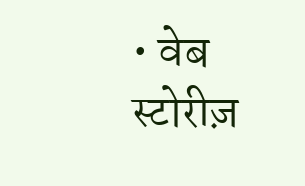• वेब स्टोरीज़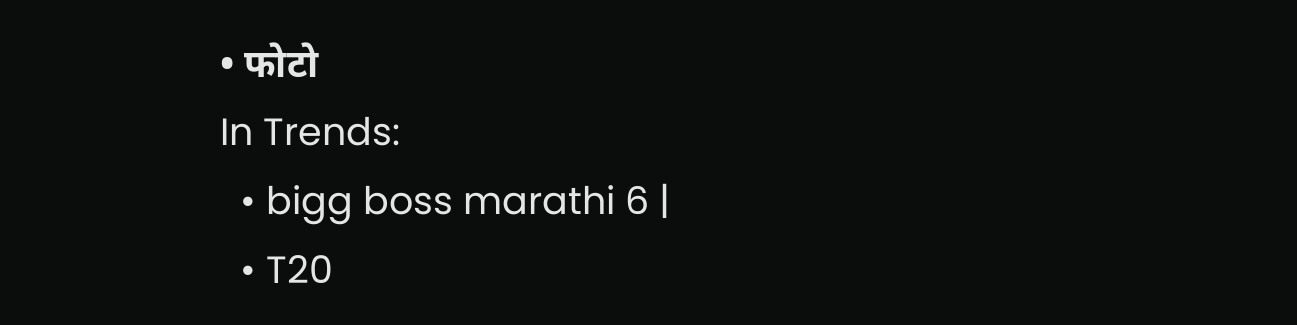• फोटो
In Trends:
  • bigg boss marathi 6 |
  • T20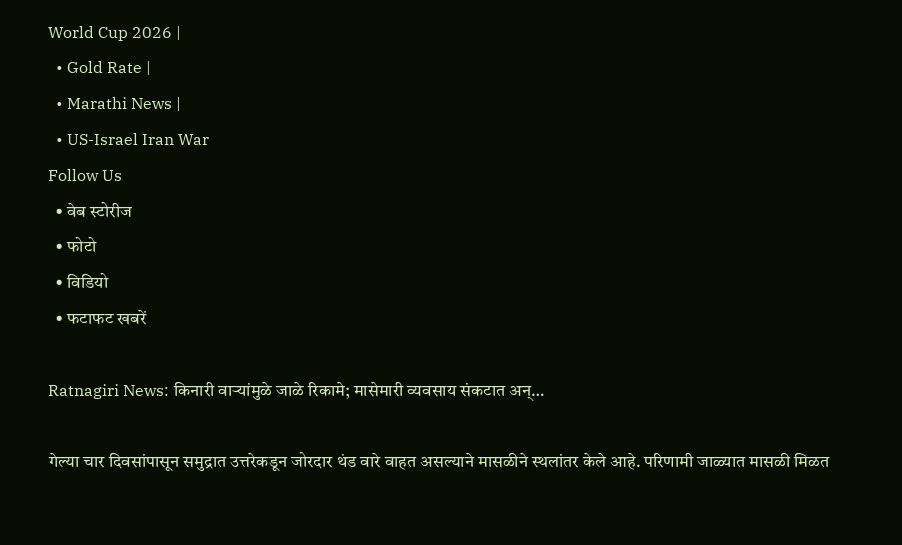World Cup 2026 |
  • Gold Rate |
  • Marathi News |
  • US-Israel Iran War
Follow Us
  • वेब स्टोरीज
  • फोटो
  • विडियो
  • फटाफट खबरें

Ratnagiri News: किनारी वाऱ्यांमुळे जाळे रिकामे; मासेमारी व्यवसाय संकटात अन्…

गेल्या चार दिवसांपासून समुद्रात उत्तरेकडून जोरदार थंड वारे वाहत असल्याने मासळीने स्थलांतर केले आहे. परिणामी जाळ्यात मासळी मिळत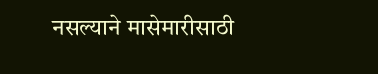नसल्याने मासेमारीसाठी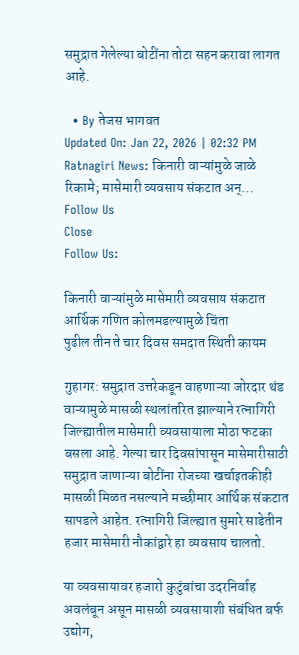समुद्रात गेलेल्या बोटींना तोटा सहन करावा लागत आहे.

  • By तेजस भागवत
Updated On: Jan 22, 2026 | 02:32 PM
Ratnagiri News: किनारी वाऱ्यांमुळे जाळे रिकामे; मासेमारी व्यवसाय संकटात अन्…
Follow Us
Close
Follow Us:

किनारी वाऱ्यांमुळे मासेमारी व्यवसाय संकटात
आर्थिक गणित कोलमडल्यामुळे चिंता
पुढील तीन ते चार दिवस समदात स्थिती कायम

गुहागर: समुद्रात उत्तरेकडून वाहणाऱ्या जोरदार थंड वाऱ्यामुळे मासळी स्थलांतरित झाल्याने रत्नागिरी जिल्ह्यातील मासेमारी व्यवसायाला मोठा फटका बसला आहे. गेल्या चार दिवसांपासून मासेमारीसाठी समुद्रात जाणाऱ्या बोटींना रोजच्या खर्चाइतकीही मासळी मिळत नसल्याने मच्छीमार आर्थिक संकटात सापडले आहेत. रत्नागिरी जिल्ह्यात सुमारे साडेतीन हजार मासेमारी नौकांद्वारे हा व्यवसाय चालतो.

या व्यवसायावर हजारो कुटुंबांचा उदरनिर्वाह अवलंबून असून मासळी व्यवसायाशी संबंधित बर्फ उद्योग,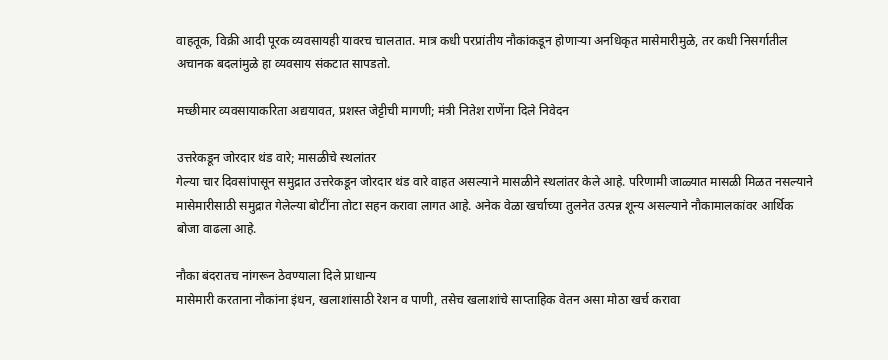वाहतूक, विक्री आदी पूरक व्यवसायही यावरच चालतात. मात्र कधी परप्रांतीय नौकांकडून होणाऱ्या अनधिकृत मासेमारीमुळे, तर कधी निसर्गातील अचानक बदलांमुळे हा व्यवसाय संकटात सापडतो.

मच्छीमार व्यवसायाकरिता अद्ययावत, प्रशस्त जेट्टीची मागणी; मंत्री नितेश राणेंना दिले निवेदन

उत्तरेकडून जोरदार थंड वारे; मासळीचे स्थलांतर
गेल्या चार दिवसांपासून समुद्रात उत्तरेकडून जोरदार थंड वारे वाहत असल्याने मासळीने स्थलांतर केले आहे. परिणामी जाळ्यात मासळी मिळत नसल्याने मासेमारीसाठी समुद्रात गेलेल्या बोटींना तोटा सहन करावा लागत आहे. अनेक वेळा खर्चाच्या तुलनेत उत्पन्न शून्य असल्याने नौकामालकांवर आर्थिक बोजा वाढला आहे.

नौका बंदरातच नांगरून ठेवण्याला दिले प्राधान्य
मासेमारी करताना नौकांना इंधन, खलाशांसाठी रेशन व पाणी, तसेच खलाशांचे साप्ताहिक वेतन असा मोठा खर्च करावा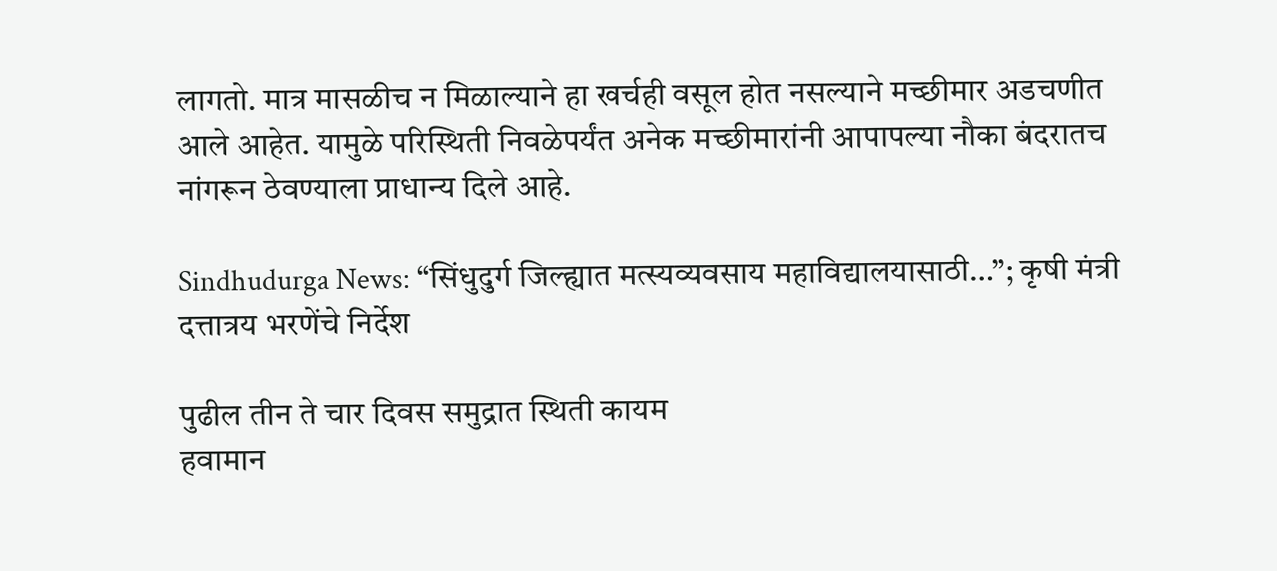लागतो. मात्र मासळीच न मिळाल्याने हा खर्चही वसूल होत नसल्याने मच्छीमार अडचणीत आले आहेत. यामुळे परिस्थिती निवळेपर्यंत अनेक मच्छीमारांनी आपापल्या नौका बंदरातच नांगरून ठेवण्याला प्राधान्य दिले आहे.

Sindhudurga News: “सिंधुदुर्ग जिल्ह्यात मत्स्यव्यवसाय महाविद्यालयासाठी…”; कृषी मंत्री दत्तात्रय भरणेंचे निर्देश

पुढील तीन ते चार दिवस समुद्रात स्थिती कायम
हवामान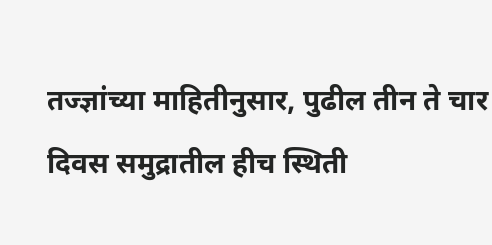तज्ज्ञांच्या माहितीनुसार, पुढील तीन ते चार दिवस समुद्रातील हीच स्थिती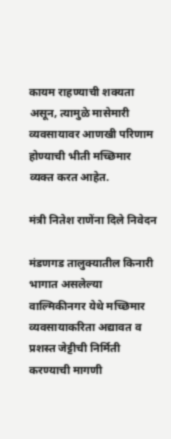कायम राहण्याची शक्यता असून, त्यामुळे मासेमारी व्यवसायावर आणखी परिणाम होण्याची भीती मच्छिमार व्यक्त करत आहेत.

मंत्री नितेश राणेंना दिले निवेदन

मंडणगड तालुक्यातील किनारी भागात असलेल्या वाल्मिकीनगर येथे मच्छिमार व्यवसायाकरिता अद्यावत व प्रशस्त जेट्टीची निर्मिती करण्याची मागणी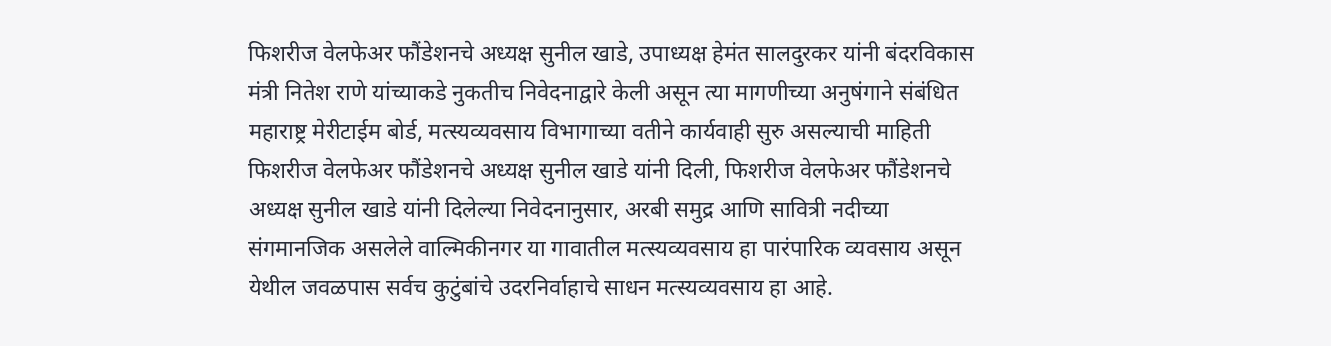फिशरीज वेलफेअर फौंडेशनचे अध्यक्ष सुनील खाडे, उपाध्यक्ष हेमंत सालदुरकर यांनी बंदरविकास मंत्री नितेश राणे यांच्याकडे नुकतीच निवेदनाद्वारे केली असून त्या मागणीच्या अनुषंगाने संबंधित महाराष्ट्र मेरीटाईम बोर्ड, मत्स्यव्यवसाय विभागाच्या वतीने कार्यवाही सुरु असल्याची माहिती फिशरीज वेलफेअर फौंडेशनचे अध्यक्ष सुनील खाडे यांनी दिली, फिशरीज वेलफेअर फौंडेशनचे अध्यक्ष सुनील खाडे यांनी दिलेल्या निवेदनानुसार, अरबी समुद्र आणि सावित्री नदीच्या संगमानजिक असलेले वाल्मिकीनगर या गावातील मत्स्यव्यवसाय हा पारंपारिक व्यवसाय असून येथील जवळपास सर्वच कुटुंबांचे उदरनिर्वाहाचे साधन मत्स्यव्यवसाय हा आहे.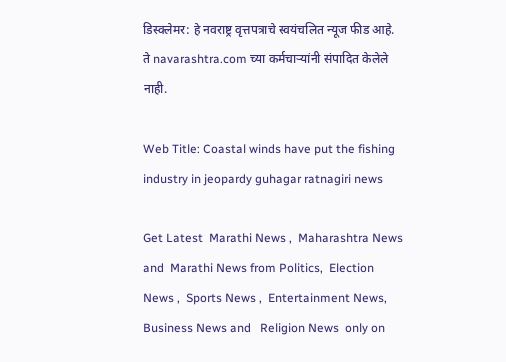डिस्क्लेमर: हे नवराष्ट्र वृत्तपत्राचे स्वयंचलित न्यूज फीड आहे. ते navarashtra.com च्या कर्मचाऱ्यांनी संपादित केलेले नाही.

Web Title: Coastal winds have put the fishing industry in jeopardy guhagar ratnagiri news

Get Latest  Marathi News ,  Maharashtra News and  Marathi News from Politics,  Election News ,  Sports News ,  Entertainment News,  Business News and   Religion News  only on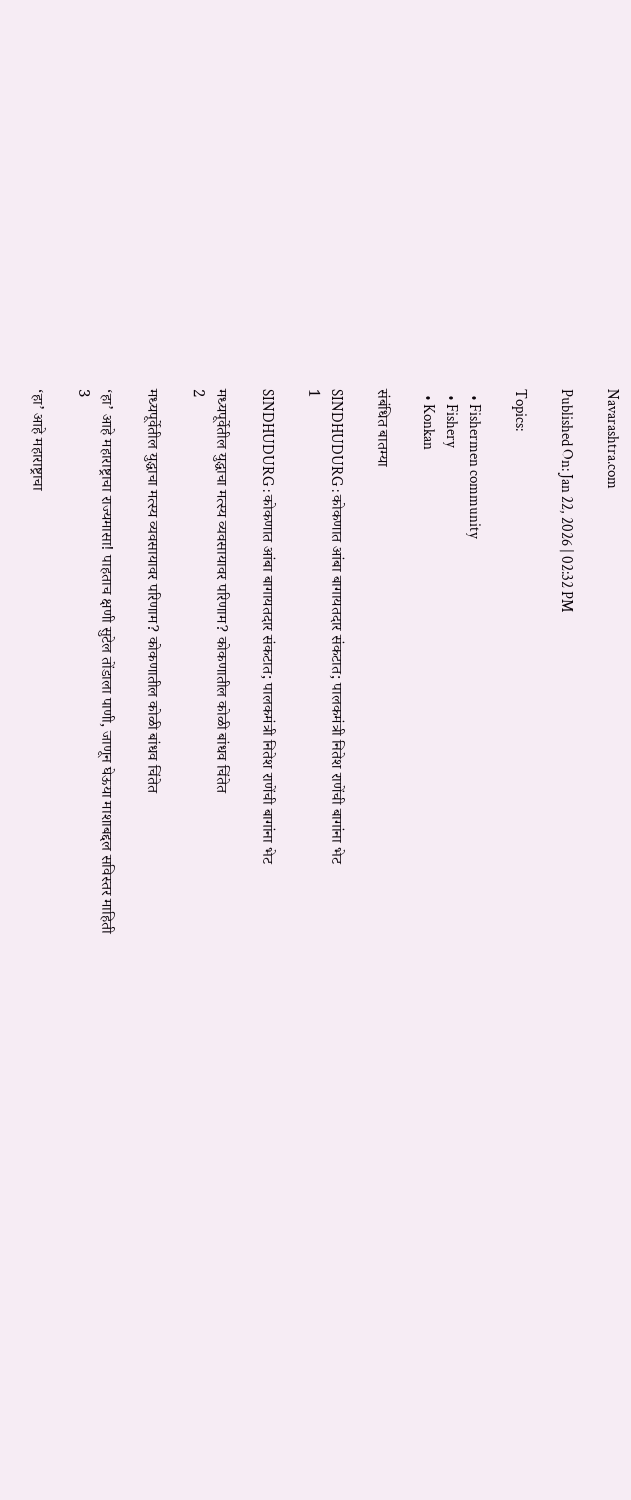Navarashtra.com

Published On: Jan 22, 2026 | 02:32 PM

Topics:

  • Fishermen community
  • Fishery
  • Konkan

संबंधित बातम्या

SINDHUDURG : कोकणात आंबा बागायतदार संकटात; पालकमंत्री नितेश राणेंची बागांना भेट
1

SINDHUDURG : कोकणात आंबा बागायतदार संकटात; पालकमंत्री नितेश राणेंची बागांना भेट

मध्यपूर्वेतील युद्धाचा मत्स्य व्यवसायावर परिणाम? कोकणातील कोळी बांधव चिंतेत
2

मध्यपूर्वेतील युद्धाचा मत्स्य व्यवसायावर परिणाम? कोकणातील कोळी बांधव चिंतेत

‘हा’ आहे महाराष्ट्राचा राज्यमासा! पाहताच क्षणी सुटेल तोंडाला पाणी, जाणून घेऊया माशाबद्दल सविस्तर माहिती
3

‘हा’ आहे महाराष्ट्राचा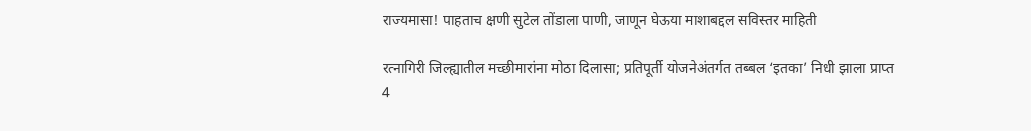राज्यमासा! पाहताच क्षणी सुटेल तोंडाला पाणी, जाणून घेऊया माशाबद्दल सविस्तर माहिती

रत्नागिरी जिल्ह्यातील मच्छीमारांना मोठा दिलासा; प्रतिपूर्ती योजनेअंतर्गत तब्बल ‘इतका’ निधी झाला प्राप्त
4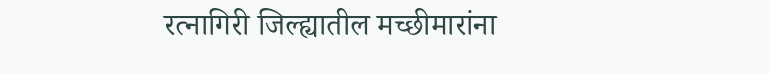रत्नागिरी जिल्ह्यातील मच्छीमारांना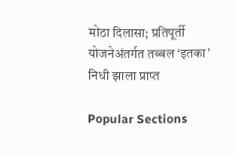मोठा दिलासा; प्रतिपूर्ती योजनेअंतर्गत तब्बल ‘इतका’ निधी झाला प्राप्त

Popular Sections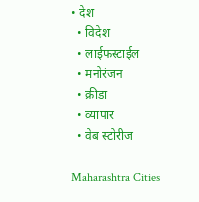• देश
  • विदेश
  • लाईफस्टाईल
  • मनोरंजन
  • क्रीडा
  • व्यापार
  • वेब स्टोरीज

Maharashtra Cities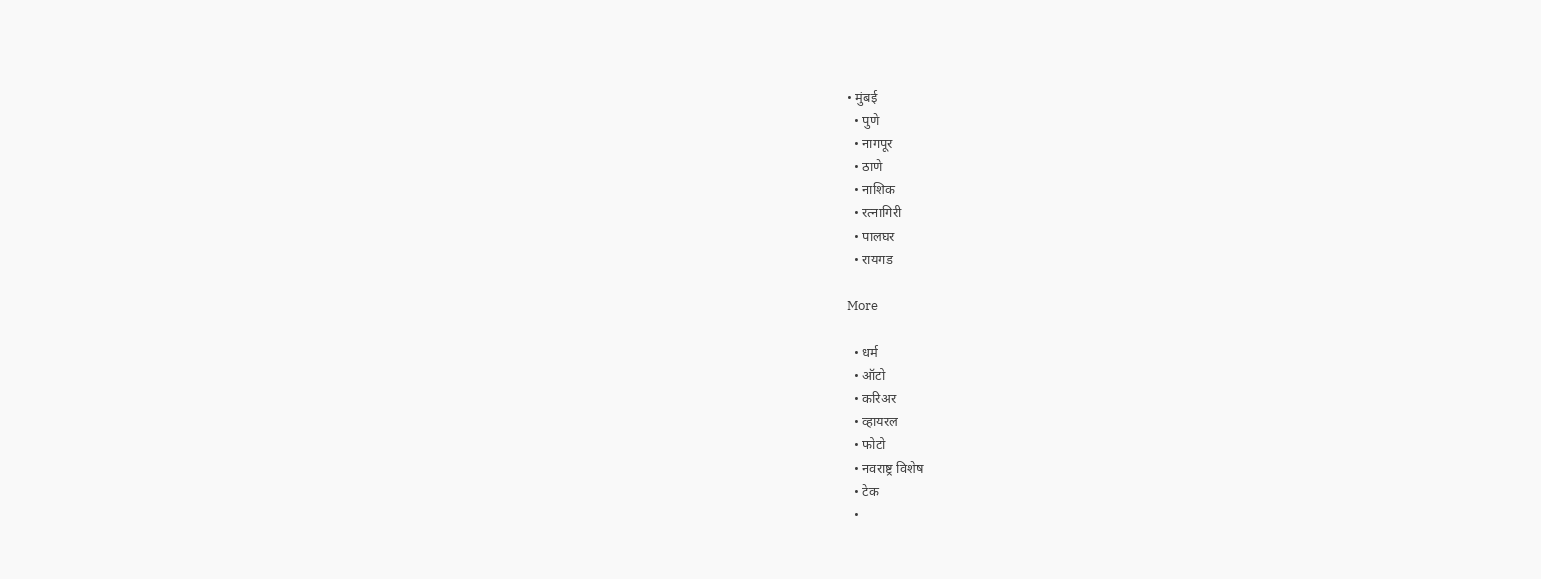• मुंबई
  • पुणे
  • नागपूर
  • ठाणे
  • नाशिक
  • रत्नागिरी
  • पालघर
  • रायगड

More

  • धर्म
  • ऑटो
  • करिअर
  • व्हायरल
  • फोटो
  • नवराष्ट्र विशेष
  • टेक
  •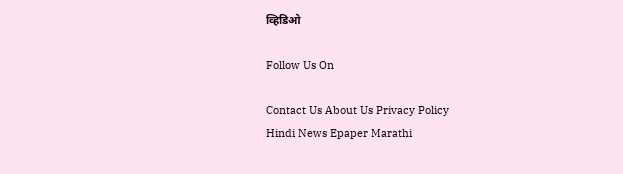व्हिडिओ

Follow Us On

Contact Us About Us Privacy Policy
Hindi News Epaper Marathi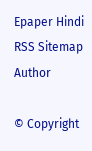Epaper Hindi RSS Sitemap Author

© Copyright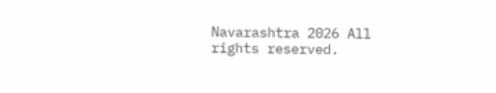Navarashtra 2026 All rights reserved.